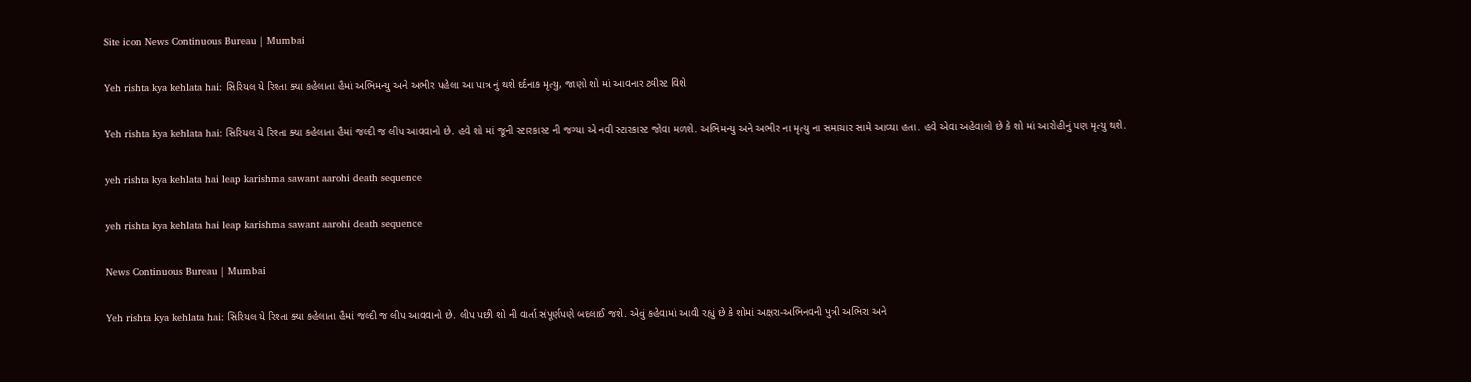Site icon News Continuous Bureau | Mumbai

Yeh rishta kya kehlata hai: સિરિયલ યે રિશ્તા ક્યા કહેલાતા હૈમાં અભિમન્યુ અને અભીર પહેલા આ પાત્ર નું થશે દર્દનાક મૃત્યુ, જાણો શો માં આવનાર ટ્વીસ્ટ વિશે

Yeh rishta kya kehlata hai: સિરિયલ યે રિશ્તા ક્યા કહેલાતા હૈમાં જલ્દી જ લીપ આવવાનો છે. હવે શો માં જૂની સ્ટારકાસ્ટ ની જગ્યા એ નવી સ્ટારકાસ્ટ જોવા મળશે. અભિમન્યુ અને અભીર ના મૃત્યુ ના સમાચાર સામે આવ્યા હતા. હવે એવા અહેવાલો છે કે શો માં આરોહીનું પણ મૃત્યુ થશે.

yeh rishta kya kehlata hai leap karishma sawant aarohi death sequence

yeh rishta kya kehlata hai leap karishma sawant aarohi death sequence

News Continuous Bureau | Mumbai

Yeh rishta kya kehlata hai: સિરિયલ યે રિશ્તા ક્યા કહેલાતા હૈમાં જલ્દી જ લીપ આવવાનો છે. લીપ પછી શો ની વાર્તા સંપૂર્ણપણે બદલાઈ જશે. એવું કહેવામાં આવી રહ્યું છે કે શોમાં અક્ષરા-અભિનવની પુત્રી અભિરા અને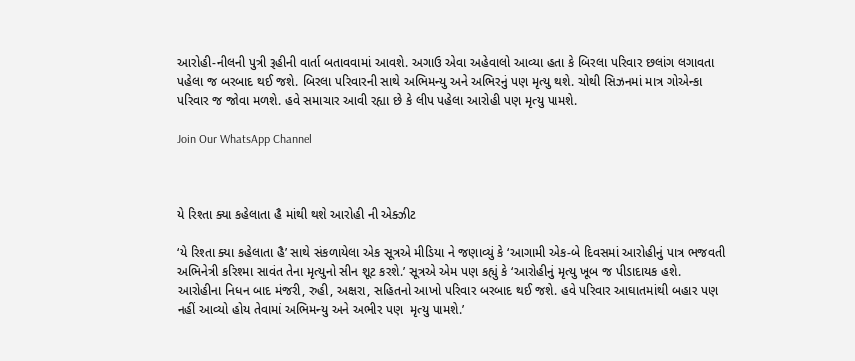આરોહી-નીલની પુત્રી રૂહીની વાર્તા બતાવવામાં આવશે. અગાઉ એવા અહેવાલો આવ્યા હતા કે બિરલા પરિવાર છલાંગ લગાવતા પહેલા જ બરબાદ થઈ જશે. બિરલા પરિવારની સાથે અભિમન્યુ અને અભિરનું પણ મૃત્યુ થશે. ચોથી સિઝનમાં માત્ર ગોએન્કા પરિવાર જ જોવા મળશે. હવે સમાચાર આવી રહ્યા છે કે લીપ પહેલા આરોહી પણ મૃત્યુ પામશે.

Join Our WhatsApp Channel



યે રિશ્તા ક્યા કહેલાતા હૈ માંથી થશે આરોહી ની એક્ઝીટ

‘યે રિશ્તા ક્યા કહેલાતા હૈ’ સાથે સંકળાયેલા એક સૂત્રએ મીડિયા ને જણાવ્યું કે ‘આગામી એક-બે દિવસમાં આરોહીનું પાત્ર ભજવતી અભિનેત્રી કરિશ્મા સાવંત તેના મૃત્યુનો સીન શૂટ કરશે.’ સૂત્રએ એમ પણ કહ્યું કે ‘આરોહીનું મૃત્યુ ખૂબ જ પીડાદાયક હશે. આરોહીના નિધન બાદ મંજરી, રુહી, અક્ષરા, સહિતનો આખો પરિવાર બરબાદ થઈ જશે. હવે પરિવાર આઘાતમાંથી બહાર પણ નહીં આવ્યો હોય તેવામાં અભિમન્યુ અને અભીર પણ  મૃત્યુ પામશે.’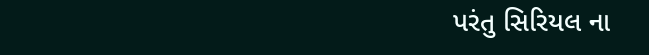પરંતુ સિરિયલ ના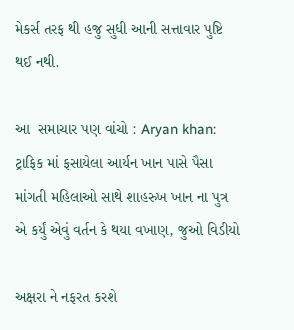મેકર્સ તરફ થી હજુ સુધી આની સત્તાવાર પુષ્ટિ થઈ નથી.

આ  સમાચાર પણ વાંચો : Aryan khan: ટ્રાફિક માં ફસાયેલા આર્યન ખાન પાસે પૈસા માંગતી મહિલાઓ સાથે શાહરુખ ખાન ના પુત્ર એ કર્યું એવું વર્તન કે થયા વખાણ, જુઓ વિડીયો

અક્ષરા ને નફરત કરશે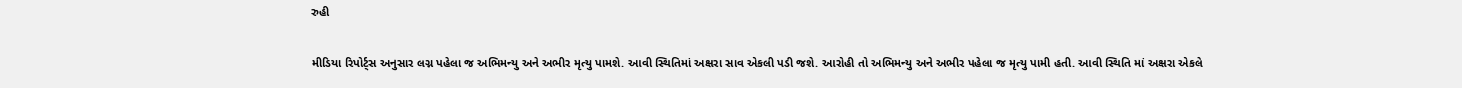રુહી

મીડિયા રિપોર્ટ્સ અનુસાર લગ્ન પહેલા જ અભિમન્યુ અને અભીર મૃત્યુ પામશે. આવી સ્થિતિમાં અક્ષરા સાવ એકલી પડી જશે. આરોહી તો અભિમન્યુ અને અભીર પહેલા જ મૃત્યુ પામી હતી. આવી સ્થિતિ માં અક્ષરા એકલે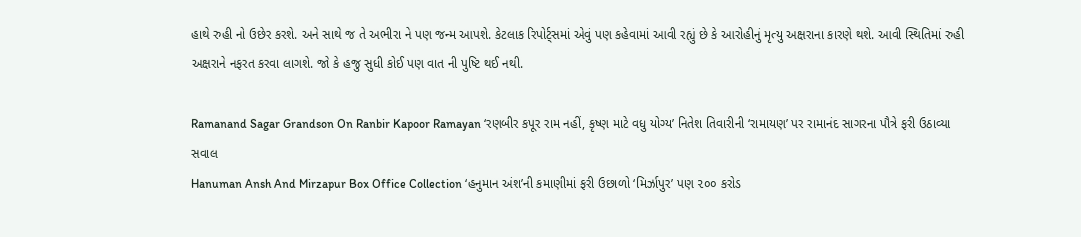હાથે રુહી નો ઉછેર કરશે. અને સાથે જ તે અભીરા ને પણ જન્મ આપશે. કેટલાક રિપોર્ટ્સમાં એવું પણ કહેવામાં આવી રહ્યું છે કે આરોહીનું મૃત્યુ અક્ષરાના કારણે થશે. આવી સ્થિતિમાં રુહી અક્ષરાને નફરત કરવા લાગશે. જો કે હજુ સુધી કોઈ પણ વાત ની પુષ્ટિ થઈ નથી.

Ramanand Sagar Grandson On Ranbir Kapoor Ramayan ‘રણબીર કપૂર રામ નહીં, કૃષ્ણ માટે વધુ યોગ્ય’ નિતેશ તિવારીની ‘રામાયણ’ પર રામાનંદ સાગરના પૌત્રે ફરી ઉઠાવ્યા સવાલ
Hanuman Ansh And Mirzapur Box Office Collection ‘હનુમાન અંશ’ની કમાણીમાં ફરી ઉછાળો ‘મિર્ઝાપુર’ પણ ૨૦૦ કરોડ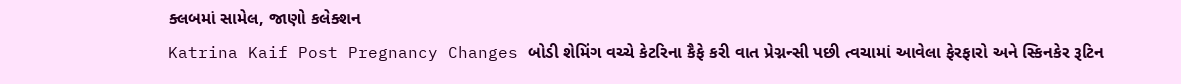ક્લબમાં સામેલ, જાણો કલેક્શન
Katrina Kaif Post Pregnancy Changes બોડી શેમિંગ વચ્ચે કેટરિના કૈફે કરી વાત પ્રેગ્નન્સી પછી ત્વચામાં આવેલા ફેરફારો અને સ્કિનકેર રૂટિન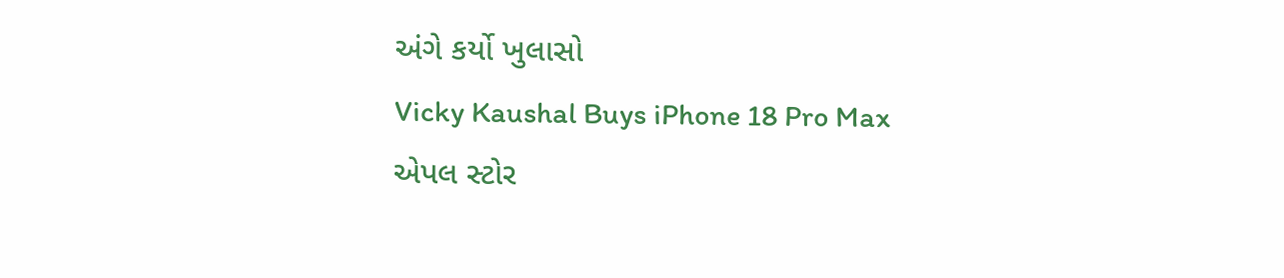અંગે કર્યો ખુલાસો
Vicky Kaushal Buys iPhone 18 Pro Max એપલ સ્ટોર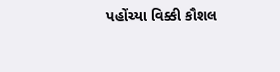પહોંચ્યા વિક્કી કૌશલ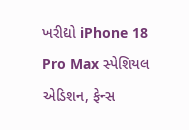ખરીદ્યો iPhone 18 Pro Max સ્પેશિયલ એડિશન, ફેન્સ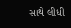સાથે લીધી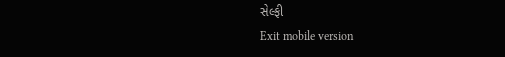સેલ્ફી
Exit mobile version